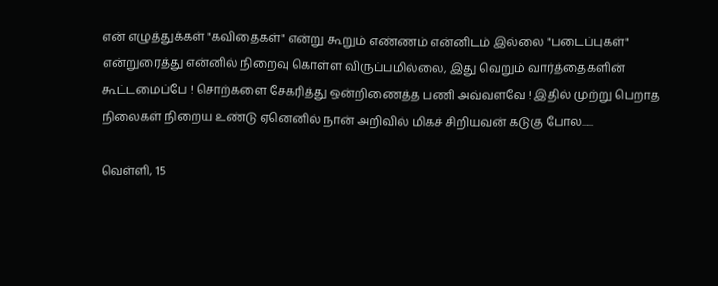என் எழுத்துக்கள் "கவிதைகள்" என்று கூறும் எண்ணம் என்னிடம் இல்லை "படைப்புகள்" என்றுரைத்து என்னில் நிறைவு கொள்ள விருப்பமில்லை, இது வெறும் வார்த்தைகளின் கூட்டமைப்பே ! சொற்களை சேகரித்து ஒன்றிணைத்த பணி அவ்வளவே ! இதில் முற்று பெறாத நிலைகள் நிறைய உண்டு ஏனெனில் நான் அறிவில் மிகச் சிறியவன் கடுகு போல......

வெள்ளி, 15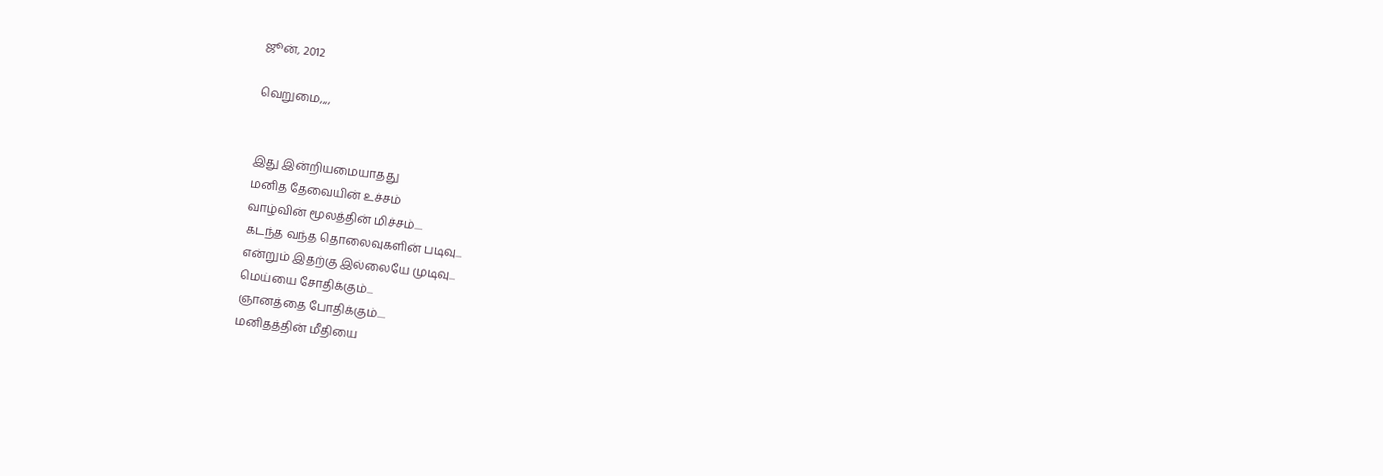ஜூன், 2012

வெறுமை,,,,


இது இன்றியமையாதது
மனித தேவையின் உச்சம்
வாழ்வின் மூலத்தின் மிச்சம்....
கடந்த வந்த தொலைவுகளின் படிவு...
என்றும் இதற்கு இல்லையே முடிவு...
மெய்யை சோதிக்கும்...
ஞானத்தை போதிக்கும்....
மனிதத்தின் மீதியை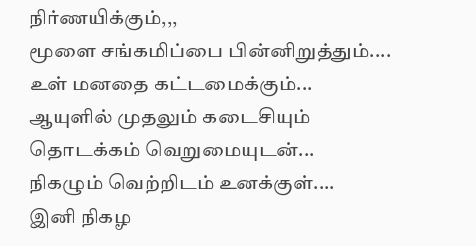நிர்ணயிக்கும்,,,
மூளை சங்கமிப்பை பின்னிறுத்தும்....
உள் மனதை கட்டமைக்கும்...
ஆயுளில் முதலும் கடைசியும்
தொடக்கம் வெறுமையுடன்...
நிகழும் வெற்றிடம் உனக்குள்....
இனி நிகழ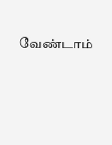வேண்டாம்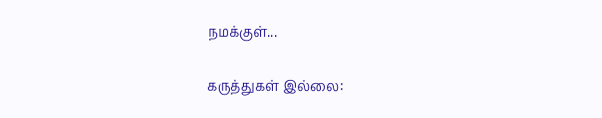நமக்குள்...

கருத்துகள் இல்லை: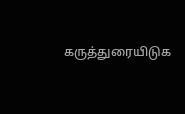கருத்துரையிடுக